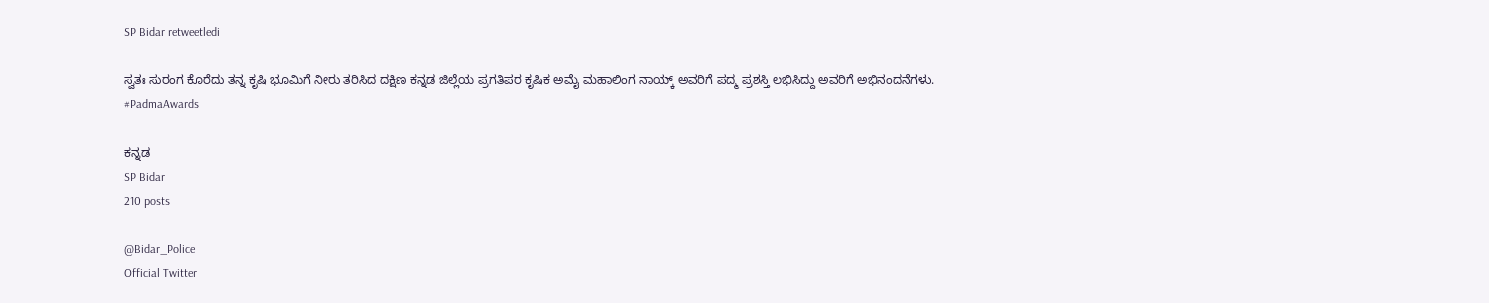SP Bidar retweetledi

ಸ್ವತಃ ಸುರಂಗ ಕೊರೆದು ತನ್ನ ಕೃಷಿ ಭೂಮಿಗೆ ನೀರು ತರಿಸಿದ ದಕ್ಷಿಣ ಕನ್ನಡ ಜಿಲ್ಲೆಯ ಪ್ರಗತಿಪರ ಕೃಷಿಕ ಅಮೈ ಮಹಾಲಿಂಗ ನಾಯ್ಕ್ ಅವರಿಗೆ ಪದ್ಮ ಪ್ರಶಸ್ತಿ ಲಭಿಸಿದ್ದು ಅವರಿಗೆ ಅಭಿನಂದನೆಗಳು.
#PadmaAwards

ಕನ್ನಡ
SP Bidar
210 posts

@Bidar_Police
Official Twitter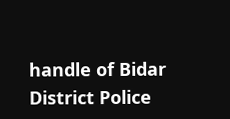handle of Bidar District Police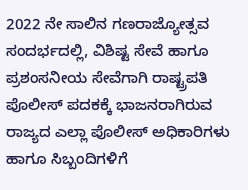2022 ನೇ ಸಾಲಿನ ಗಣರಾಜ್ಯೋತ್ಸವ ಸಂದರ್ಭದಲ್ಲಿ, ವಿಶಿಷ್ಟ ಸೇವೆ ಹಾಗೂ ಪ್ರಶಂಸನೀಯ ಸೇವೆಗಾಗಿ ರಾಷ್ಟ್ರಪತಿ ಪೊಲೀಸ್ ಪದಕಕ್ಕೆ ಭಾಜನರಾಗಿರುವ ರಾಜ್ಯದ ಎಲ್ಲಾ ಪೊಲೀಸ್ ಅಧಿಕಾರಿಗಳು ಹಾಗೂ ಸಿಬ್ಬಂದಿಗಳಿಗೆ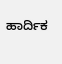ಹಾರ್ದಿಕ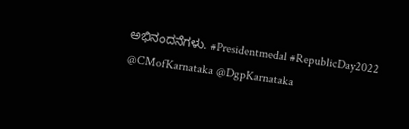ಅಭಿನಂದನೆಗಳು. #Presidentmedal #RepublicDay2022 @CMofKarnataka @DgpKarnataka